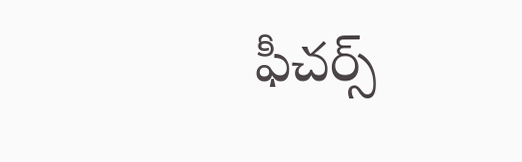ఫీచర్స్‌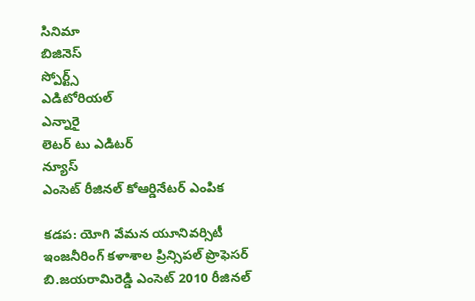సినిమా
బిజినెస్
స్పోర్ట్స్
ఎడిటోరియల్
ఎన్నారై
లెటర్ టు ఎడిటర్
న్యూస్
ఎంసెట్‌ రీజినల్‌ కోఆర్డినేటర్‌ ఎంపిక

కడప: యోగి వేమన యూనివర్సిటీ ఇంజనీరింగ్‌ కళాశాల ప్రిన్సిపల్‌ ప్రొఫెసర్‌ బి.జయరామిరెడ్డి ఎంసెట్‌ 2010 రీజినల్‌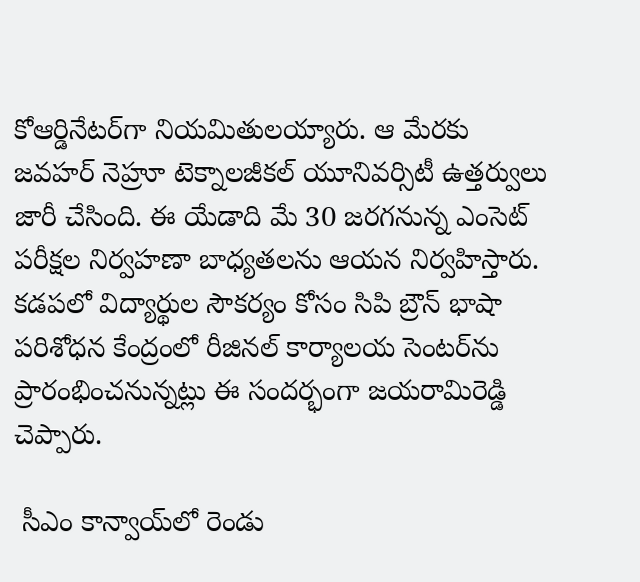కోఆర్డినేటర్‌గా నియమితులయ్యారు. ఆ మేరకు జవహర్‌ నెహ్రూ టెక్నాలజీకల్‌ యూనివర్సిటీ ఉత్తర్వులు జారీ చేసింది. ఈ యేడాది మే 30 జరగనున్న ఎంసెట్‌ పరీక్షల నిర్వహణా బాధ్యతలను ఆయన నిర్వహిస్తారు. కడపలో విద్యార్థుల సౌకర్యం కోసం సిపి బ్రౌన్‌ భాషా పరిశోధన కేంద్రంలో రీజినల్‌ కార్యాలయ సెంటర్‌ను ప్రారంభించనున్నట్లు ఈ సందర్భంగా జయరామిరెడ్డి చెప్పారు.

 సీఎం కాన్వాయ్‌లో రెండు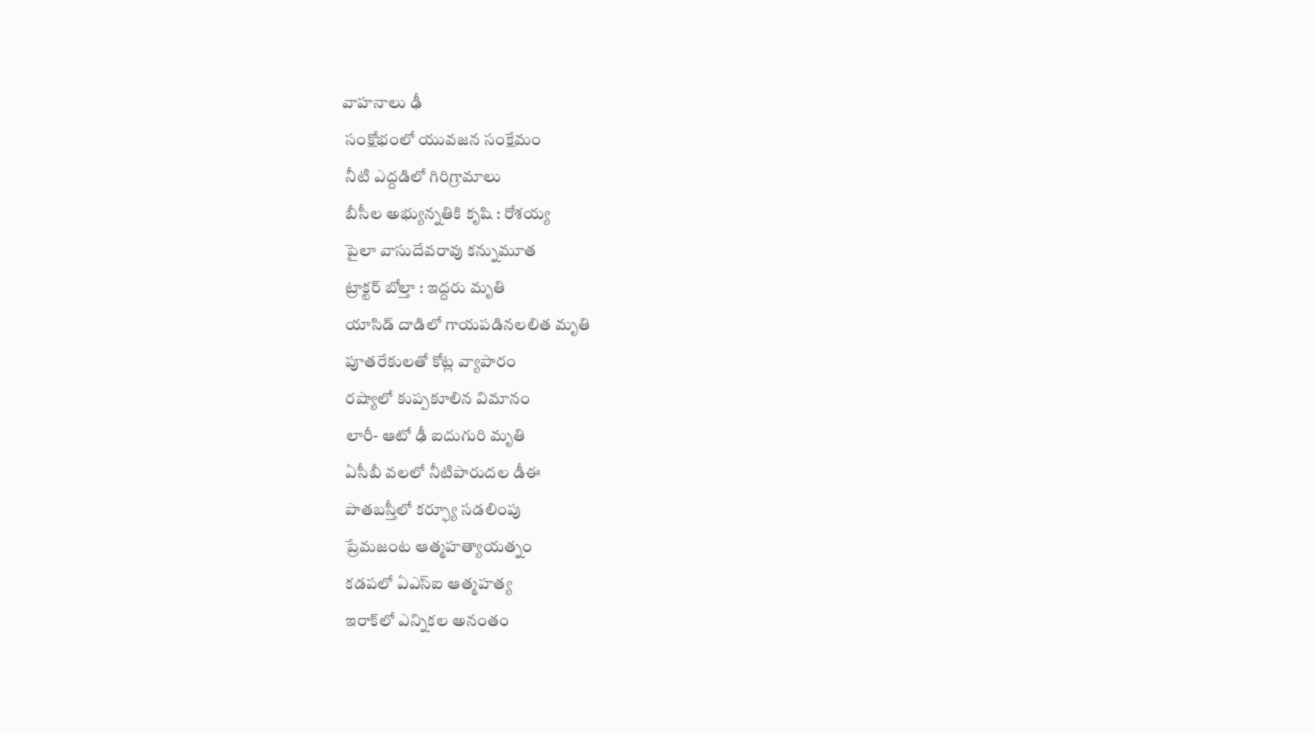వాహనాలు ఢీ
 సంక్షోభంలో యువజన సంక్షేమం
 నీటి ఎద్దడిలో గిరిగ్రామాలు
 బీసీల అభ్యున్నతికి కృషి : రోశయ్య
 పైలా వాసుదేవరావు కన్నుమూత
 ట్రాక్టర్‌ బోల్తా : ఇద్దరు మృతి
 యాసిడ్‌ దాడిలో గాయపడినలలిత మృతి
 పూతరేకులతో కోట్ల వ్యాపారం
 రష్యాలో కుప్పకూలిన విమానం
 లారీ- ఆటో ఢీ ఐదుగురి మృతి
 ఏసీబీ వలలో నీటిపారుదల డీఈ
 పాతబస్తీలో కర్ఫ్యూ సడలింపు
 ప్రేమజంట ఆత్మహత్యాయత్నం
 కడపలో ఏఎస్‌ఐ ఆత్మహత్య
 ఇరాక్‌లో ఎన్నికల అనంతం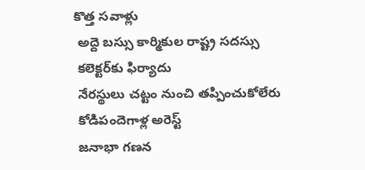కొత్త సవాళ్లు
 అద్దె బస్సు కార్మికుల రాష్ట్ర సదస్సు
 కలెక్టర్‌కు ఫిర్యాదు
 నేరస్థులు చట్టం నుంచి తప్పించుకోలేరు
 కోడిపందెగాళ్ల అరెస్ట్‌
 జనాభా గణన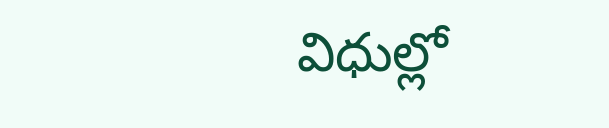విధుల్లో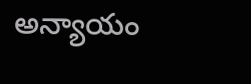అన్యాయం